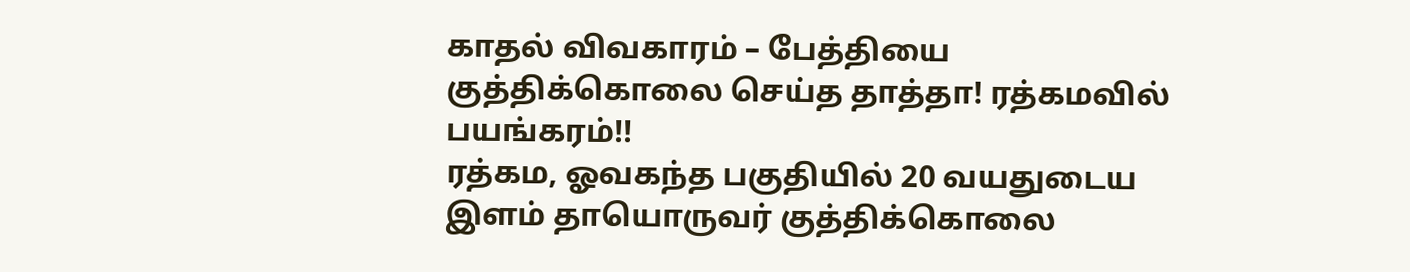காதல் விவகாரம் – பேத்தியை குத்திக்கொலை செய்த தாத்தா! ரத்கமவில் பயங்கரம்!!
ரத்கம, ஓவகந்த பகுதியில் 20 வயதுடைய இளம் தாயொருவர் குத்திக்கொலை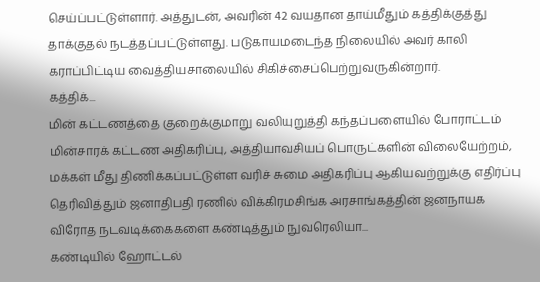செய்ப்பட்டுள்ளார். அத்துடன், அவரின் 42 வயதான தாய்மீதும் கத்திக்குத்து தாக்குதல் நடத்தப்பட்டுள்ளது. படுகாயமடைந்த நிலையில் அவர் காலி கராப்பிட்டிய வைத்தியசாலையில் சிகிச்சைப்பெற்றுவருகின்றார்.
கத்திக்...
மின் கட்டணத்தை குறைக்குமாறு வலியுறுத்தி கந்தப்பளையில் போராட்டம்
மின்சாரக் கட்டண அதிகரிப்பு, அத்தியாவசியப் பொருட்களின் விலையேற்றம், மக்கள் மீது திணிக்கப்பட்டுள்ள வரிச் சுமை அதிகரிப்பு ஆகியவற்றுக்கு எதிர்ப்பு தெரிவித்தும் ஜனாதிபதி ரணில் விக்கிரமசிங்க அரசாங்கத்தின் ஜனநாயக விரோத நடவடிக்கைகளை கண்டித்தும் நுவரெலியா...
கண்டியில் ஹோட்டல்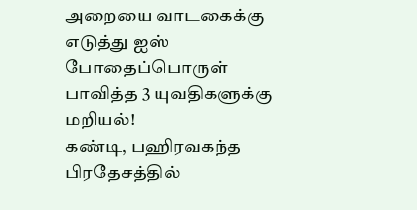அறையை வாடகைக்கு எடுத்து ஐஸ் போதைப்பொருள் பாவித்த 3 யுவதிகளுக்கு மறியல்!
கண்டி, பஹிரவகந்த பிரதேசத்தில்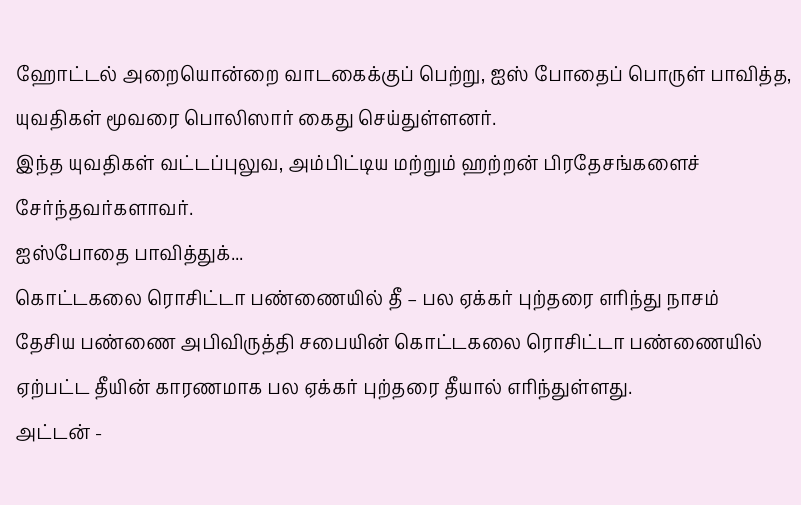ஹோட்டல் அறையொன்றை வாடகைக்குப் பெற்று, ஐஸ் போதைப் பொருள் பாவித்த, யுவதிகள் மூவரை பொலிஸார் கைது செய்துள்ளனர்.
இந்த யுவதிகள் வட்டப்புலுவ, அம்பிட்டிய மற்றும் ஹற்றன் பிரதேசங்களைச் சேர்ந்தவர்களாவர்.
ஐஸ்போதை பாவித்துக்...
கொட்டகலை ரொசிட்டா பண்ணையில் தீ – பல ஏக்கர் புற்தரை எரிந்து நாசம்
தேசிய பண்ணை அபிவிருத்தி சபையின் கொட்டகலை ரொசிட்டா பண்ணையில் ஏற்பட்ட தீயின் காரணமாக பல ஏக்கர் புற்தரை தீயால் எரிந்துள்ளது.
அட்டன் -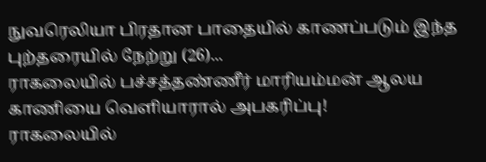நுவரெலியா பிரதான பாதையில் காணப்படும் இந்த புற்தரையில் நேற்று (26)...
ராகலையில் பச்சத்தண்ணீர் மாரியம்மன் ஆலய காணியை வெளியாரால் அபகரிப்பு!
ராகலையில்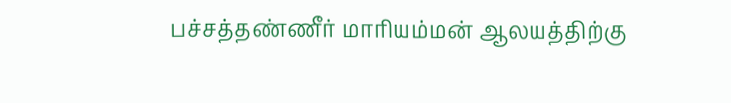பச்சத்தண்ணீர் மாரியம்மன் ஆலயத்திற்கு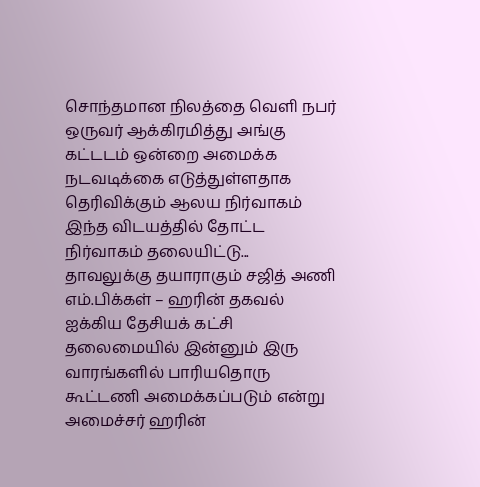சொந்தமான நிலத்தை வெளி நபர் ஒருவர் ஆக்கிரமித்து அங்கு கட்டடம் ஒன்றை அமைக்க நடவடிக்கை எடுத்துள்ளதாக தெரிவிக்கும் ஆலய நிர்வாகம் இந்த விடயத்தில் தோட்ட நிர்வாகம் தலையிட்டு...
தாவலுக்கு தயாராகும் சஜித் அணி எம்.பிக்கள் – ஹரின் தகவல்
ஐக்கிய தேசியக் கட்சி தலைமையில் இன்னும் இரு வாரங்களில் பாரியதொரு கூட்டணி அமைக்கப்படும் என்று அமைச்சர் ஹரின்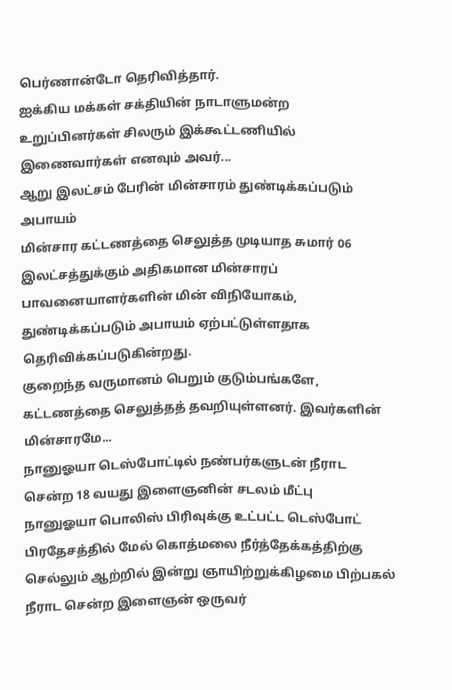பெர்ணான்டோ தெரிவித்தார்.
ஐக்கிய மக்கள் சக்தியின் நாடாளுமன்ற உறுப்பினர்கள் சிலரும் இக்கூட்டணியில் இணைவார்கள் எனவும் அவர்...
ஆறு இலட்சம் பேரின் மின்சாரம் துண்டிக்கப்படும் அபாயம்
மின்சார கட்டணத்தை செலுத்த முடியாத சுமார் 06 இலட்சத்துக்கும் அதிகமான மின்சாரப் பாவனையாளர்களின் மின் விநியோகம், துண்டிக்கப்படும் அபாயம் ஏற்பட்டுள்ளதாக தெரிவிக்கப்படுகின்றது.
குறைந்த வருமானம் பெறும் குடும்பங்களே, கட்டணத்தை செலுத்தத் தவறியுள்ளனர். இவர்களின் மின்சாரமே...
நானுஓயா டெஸ்போட்டில் நண்பர்களுடன் நீராட சென்ற 18 வயது இளைஞனின் சடலம் மீட்பு
நானுஓயா பொலிஸ் பிரிவுக்கு உட்பட்ட டெஸ்போட் பிரதேசத்தில் மேல் கொத்மலை நீர்த்தேக்கத்திற்கு செல்லும் ஆற்றில் இன்று ஞாயிற்றுக்கிழமை பிற்பகல் நீராட சென்ற இளைஞன் ஒருவர்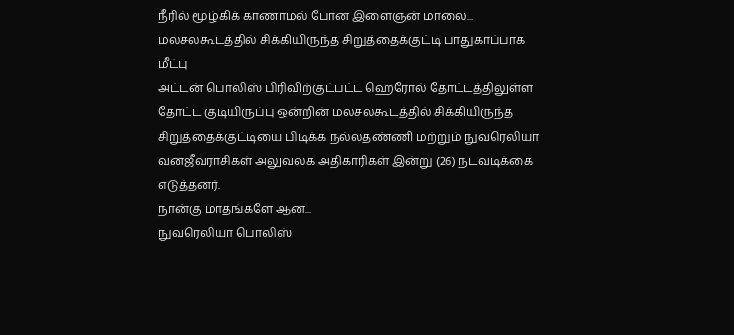நீரில் மூழ்கிக் காணாமல் போன இளைஞன் மாலை...
மலசலகூடத்தில் சிக்கியிருந்த சிறுத்தைக்குட்டி பாதுகாப்பாக மீட்பு
அட்டன் பொலிஸ் பிரிவிற்குட்பட்ட ஹெரோல் தோட்டத்திலுள்ள தோட்ட குடியிருப்பு ஒன்றின் மலசலகூடத்தில் சிக்கியிருந்த சிறுத்தைக்குட்டியை பிடிக்க நல்லதண்ணி மற்றும் நுவரெலியா வனஜீவராசிகள் அலுவலக அதிகாரிகள் இன்று (26) நடவடிக்கை எடுத்தனர்.
நான்கு மாதங்களே ஆன...
நுவரெலியா பொலிஸ்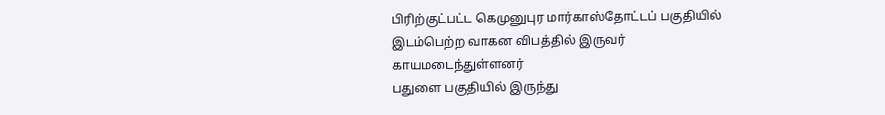பிரிற்குட்பட்ட கெமுனுபுர மார்காஸ்தோட்டப் பகுதியில் இடம்பெற்ற வாகன விபத்தில் இருவர் காயமடைந்துள்ளனர்
பதுளை பகுதியில் இருந்து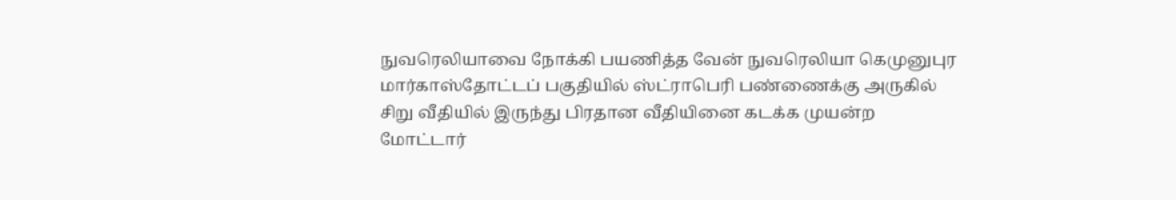நுவரெலியாவை நோக்கி பயணித்த வேன் நுவரெலியா கெமுனுபுர மார்காஸ்தோட்டப் பகுதியில் ஸ்ட்ராபெரி பண்ணைக்கு அருகில் சிறு வீதியில் இருந்து பிரதான வீதியினை கடக்க முயன்ற மோட்டார்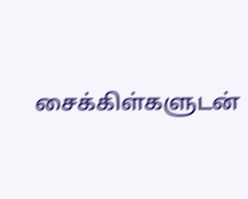சைக்கிள்களுடன்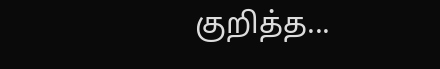குறித்த...